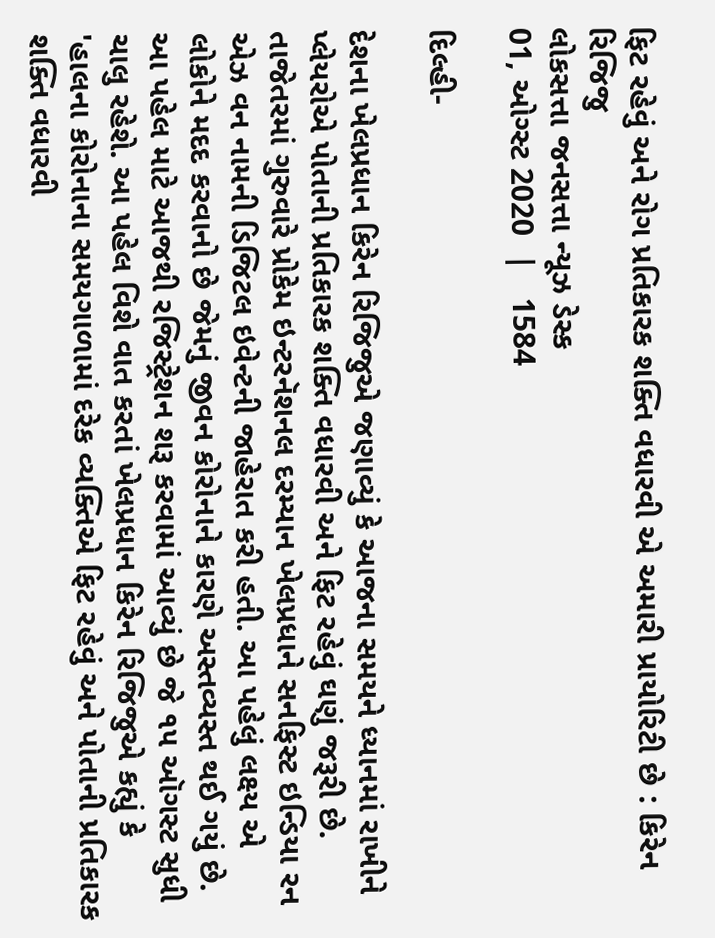ફિટ રહેવું અને રોગ પ્રતિકારક શક્તિ વધારવી એ અમારી પ્રાયોરિટી છે : કિરેન રિજિજુ
લોકસત્તા જનસત્તા ન્યૂઝ ડેસ્ક
01, ઓગ્સ્ટ 2020  |   1584

દિલ્હી-

દેશના ખેલપ્રધાન કિરેન રિજિજુએ જણાવ્યું કે આજના સમયને ધ્યાનમાં રાખીને પ્લેયરોએ પોતાની પ્રતિકારક શક્તિ વધારવી અને ફિટ રહેવું ઘણું જરૂરી છે. તાજેતરમાં ગુરુવારે પ્રોકેમ ઇન્ટરનૅશનલ દરમ્યાન ખેલપ્રધાને સનફિસ્ટ ઇન્ડિયા રન એઝ વન નામની ડિજિટલ ઇવેન્ટની જાહેરાત કરી હતી. આ પહેલું લક્ષ્‍ય એ લોકોને મદદ કરવાનો છે જેમનું જીવન કોરોનાને કારણે અસ્તવ્યસ્ત થઈ ગયું છે. આ પહેલ માટે આજથી રજિસ્ટ્રેશન શરૂ કરવામાં આવ્યું છે જે ૧૫ ઑગસ્ટ સુધી ચાલુ રહેશે. આ પહેલ વિશે વાત કરતાં ખેલપ્રધાન કિરેન રિજિજુએ કહ્યું કે 'હાલના કોરોનાના સમયગાળામાં દરેક વ્યક્તિએ ફિટ રહેવું અને પોતાની પ્રતિકારક શક્તિ વધારવી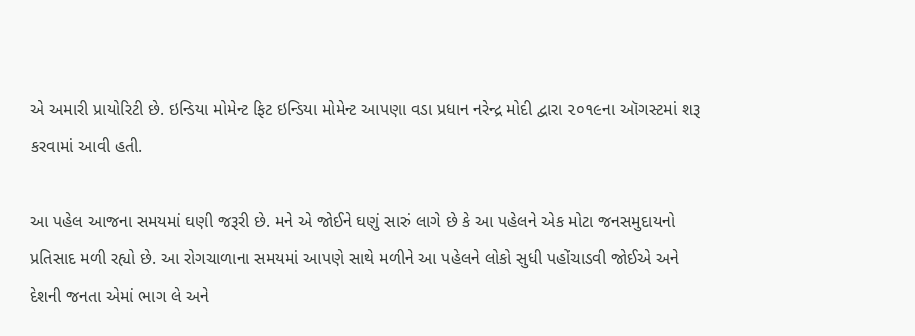એ અમારી પ્રાયોરિટી છે. ઇન્ડિયા મોમેન્ટ ફિટ ઇન્ડિયા મોમેન્ટ આપણા વડા પ્રધાન નરેન્દ્ર મોદી દ્વારા ૨૦૧૯ના ઑગસ્ટમાં શરૂ કરવામાં આવી હતી.

આ પહેલ આજના સમયમાં ઘણી જરૂરી છે. મને એ જોઈને ઘણું સારું લાગે છે કે આ પહેલને એક મોટા જનસમુદાયનો પ્રતિસાદ મળી રહ્યો છે. આ રોગચાળાના સમયમાં આપણે સાથે મળીને આ પહેલને લોકો સુધી પહોંચાડવી જોઈએ અને દેશની જનતા એમાં ભાગ લે અને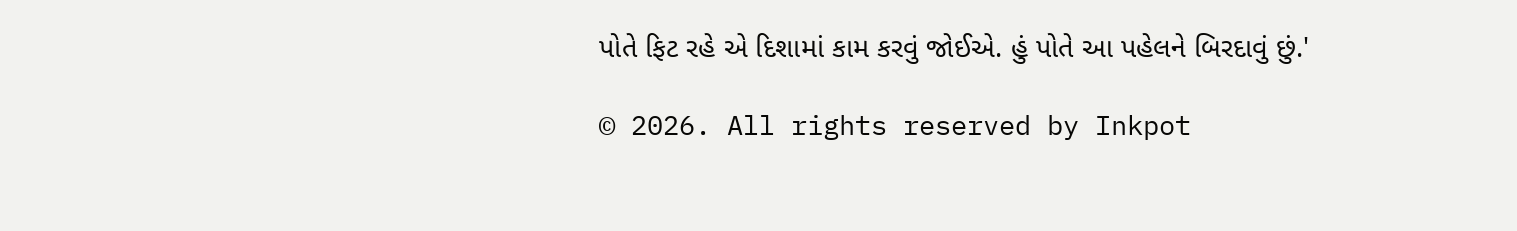પોતે ફિટ રહે એ દિશામાં કામ કરવું જોઈએ. હું પોતે આ પહેલને બિરદાવું છું.'

© 2026. All rights reserved by Inkpot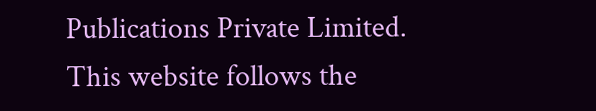Publications Private Limited.
This website follows the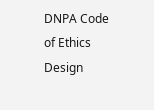DNPA Code of Ethics
Design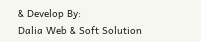& Develop By:
Dalia Web & Soft Solution